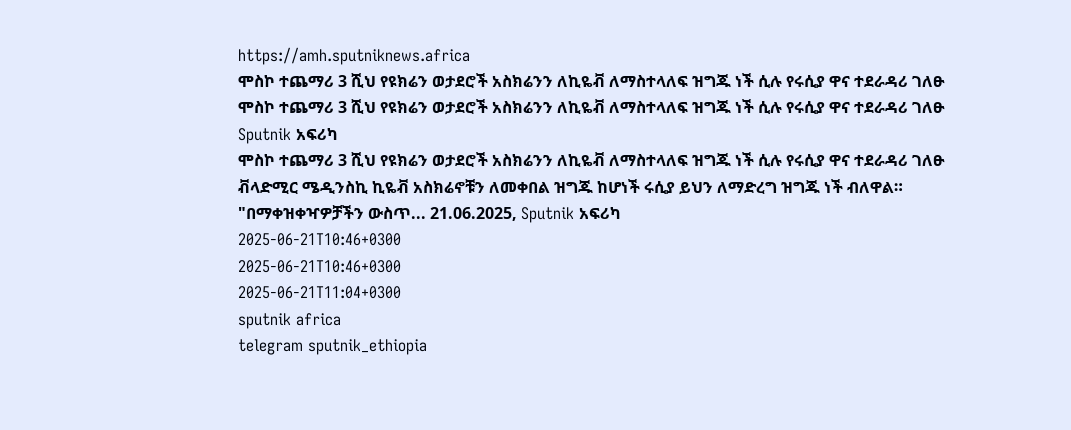https://amh.sputniknews.africa
ሞስኮ ተጨማሪ 3 ሺህ የዩክሬን ወታደሮች አስክሬንን ለኪዬቭ ለማስተላለፍ ዝግጁ ነች ሲሉ የሩሲያ ዋና ተደራዳሪ ገለፁ
ሞስኮ ተጨማሪ 3 ሺህ የዩክሬን ወታደሮች አስክሬንን ለኪዬቭ ለማስተላለፍ ዝግጁ ነች ሲሉ የሩሲያ ዋና ተደራዳሪ ገለፁ
Sputnik አፍሪካ
ሞስኮ ተጨማሪ 3 ሺህ የዩክሬን ወታደሮች አስክሬንን ለኪዬቭ ለማስተላለፍ ዝግጁ ነች ሲሉ የሩሲያ ዋና ተደራዳሪ ገለፁ ቭላድሚር ሜዲንስኪ ኪዬቭ አስክሬኖቹን ለመቀበል ዝግጁ ከሆነች ሩሲያ ይህን ለማድረግ ዝግጁ ነች ብለዋል። "በማቀዝቀዣዎቻችን ውስጥ... 21.06.2025, Sputnik አፍሪካ
2025-06-21T10:46+0300
2025-06-21T10:46+0300
2025-06-21T11:04+0300
sputnik africa
telegram sputnik_ethiopia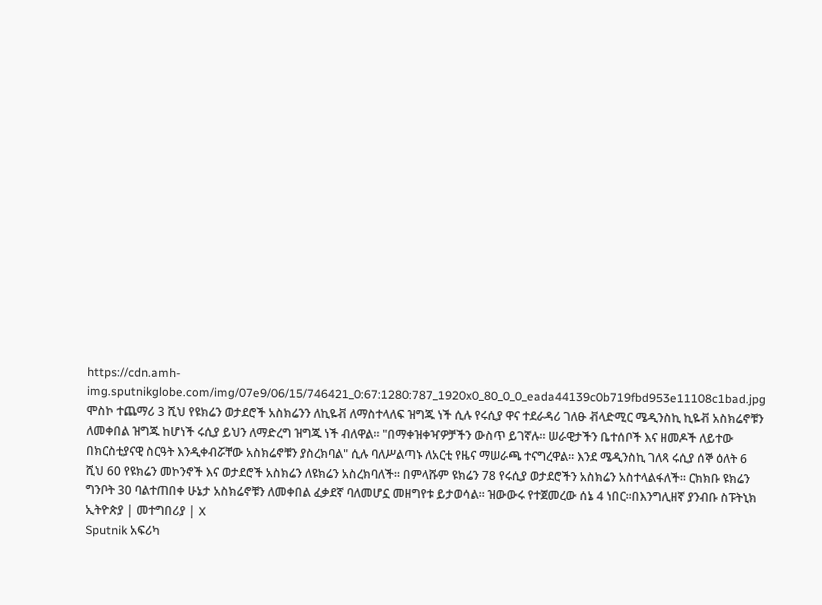https://cdn.amh-img.sputnikglobe.com/img/07e9/06/15/746421_0:67:1280:787_1920x0_80_0_0_eada44139c0b719fbd953e11108c1bad.jpg
ሞስኮ ተጨማሪ 3 ሺህ የዩክሬን ወታደሮች አስክሬንን ለኪዬቭ ለማስተላለፍ ዝግጁ ነች ሲሉ የሩሲያ ዋና ተደራዳሪ ገለፁ ቭላድሚር ሜዲንስኪ ኪዬቭ አስክሬኖቹን ለመቀበል ዝግጁ ከሆነች ሩሲያ ይህን ለማድረግ ዝግጁ ነች ብለዋል። "በማቀዝቀዣዎቻችን ውስጥ ይገኛሉ። ሠራዊታችን ቤተሰቦች እና ዘመዶች ለይተው በክርስቲያናዊ ስርዓት እንዲቀብሯቸው አስክሬኖቹን ያስረክባል" ሲሉ ባለሥልጣኑ ለአርቲ የዜና ማሠራጫ ተናግረዋል። እንደ ሜዲንስኪ ገለጻ ሩሲያ ሰኞ ዕለት 6 ሺህ 60 የዩክሬን መኮንኖች እና ወታደሮች አስክሬን ለዩክሬን አስረክባለች። በምላሹም ዩክሬን 78 የሩሲያ ወታደሮችን አስክሬን አስተላልፋለች። ርክክቡ ዩክሬን ግንቦት 30 ባልተጠበቀ ሁኔታ አስክሬኖቹን ለመቀበል ፈቃደኛ ባለመሆኗ መዘግየቱ ይታወሳል። ዝውውሩ የተጀመረው ሰኔ 4 ነበር።በእንግሊዘኛ ያንብቡ ስፑትኒክ ኢትዮጵያ | መተግበሪያ | X
Sputnik አፍሪካ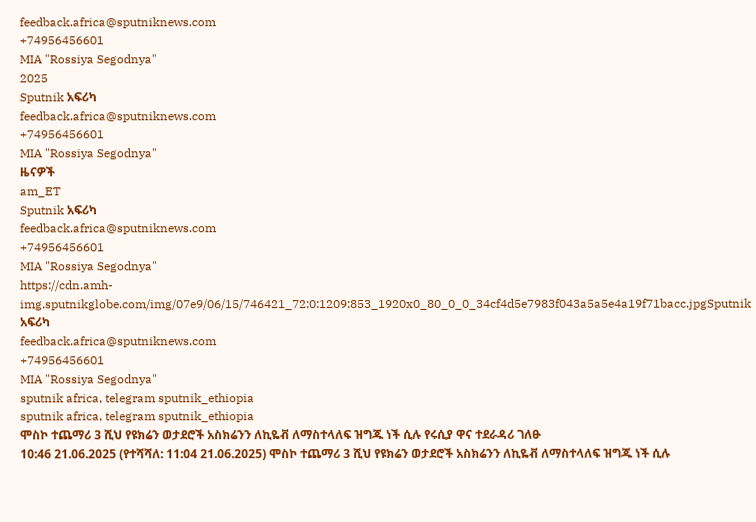feedback.africa@sputniknews.com
+74956456601
MIA "Rossiya Segodnya"
2025
Sputnik አፍሪካ
feedback.africa@sputniknews.com
+74956456601
MIA "Rossiya Segodnya"
ዜናዎች
am_ET
Sputnik አፍሪካ
feedback.africa@sputniknews.com
+74956456601
MIA "Rossiya Segodnya"
https://cdn.amh-img.sputnikglobe.com/img/07e9/06/15/746421_72:0:1209:853_1920x0_80_0_0_34cf4d5e7983f043a5a5e4a19f71bacc.jpgSputnik አፍሪካ
feedback.africa@sputniknews.com
+74956456601
MIA "Rossiya Segodnya"
sputnik africa, telegram sputnik_ethiopia
sputnik africa, telegram sputnik_ethiopia
ሞስኮ ተጨማሪ 3 ሺህ የዩክሬን ወታደሮች አስክሬንን ለኪዬቭ ለማስተላለፍ ዝግጁ ነች ሲሉ የሩሲያ ዋና ተደራዳሪ ገለፁ
10:46 21.06.2025 (የተሻሻለ: 11:04 21.06.2025) ሞስኮ ተጨማሪ 3 ሺህ የዩክሬን ወታደሮች አስክሬንን ለኪዬቭ ለማስተላለፍ ዝግጁ ነች ሲሉ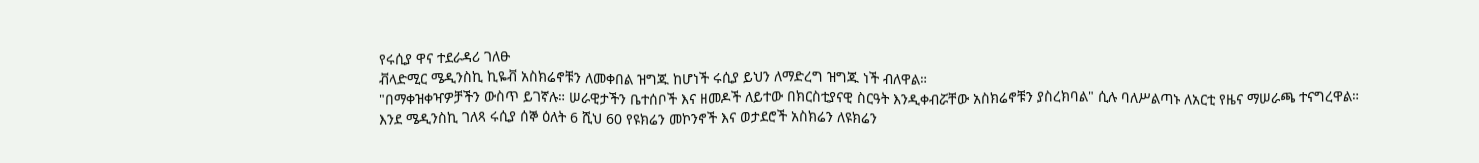የሩሲያ ዋና ተደራዳሪ ገለፁ
ቭላድሚር ሜዲንስኪ ኪዬቭ አስክሬኖቹን ለመቀበል ዝግጁ ከሆነች ሩሲያ ይህን ለማድረግ ዝግጁ ነች ብለዋል።
"በማቀዝቀዣዎቻችን ውስጥ ይገኛሉ። ሠራዊታችን ቤተሰቦች እና ዘመዶች ለይተው በክርስቲያናዊ ስርዓት እንዲቀብሯቸው አስክሬኖቹን ያስረክባል" ሲሉ ባለሥልጣኑ ለአርቲ የዜና ማሠራጫ ተናግረዋል።
እንደ ሜዲንስኪ ገለጻ ሩሲያ ሰኞ ዕለት 6 ሺህ 60 የዩክሬን መኮንኖች እና ወታደሮች አስክሬን ለዩክሬን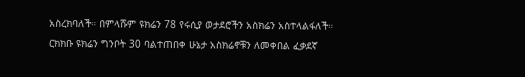አስረክባለች። በምላሹም ዩክሬን 78 የሩሲያ ወታደሮችን አስክሬን አስተላልፋለች።
ርክክቡ ዩክሬን ግንቦት 30 ባልተጠበቀ ሁኔታ አስክሬኖቹን ለመቀበል ፈቃደኛ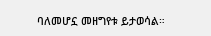ባለመሆኗ መዘግየቱ ይታወሳል።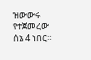ዝውውሩ የተጀመረው ሰኔ 4 ነበር።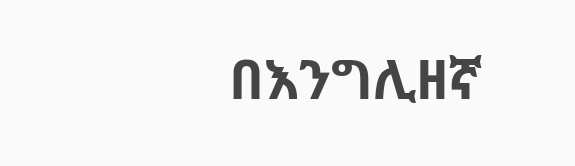በእንግሊዘኛ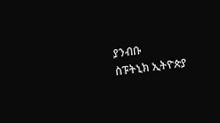ያንብቡ
ስፑትኒክ ኢትዮጵያ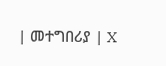| መተግበሪያ | X